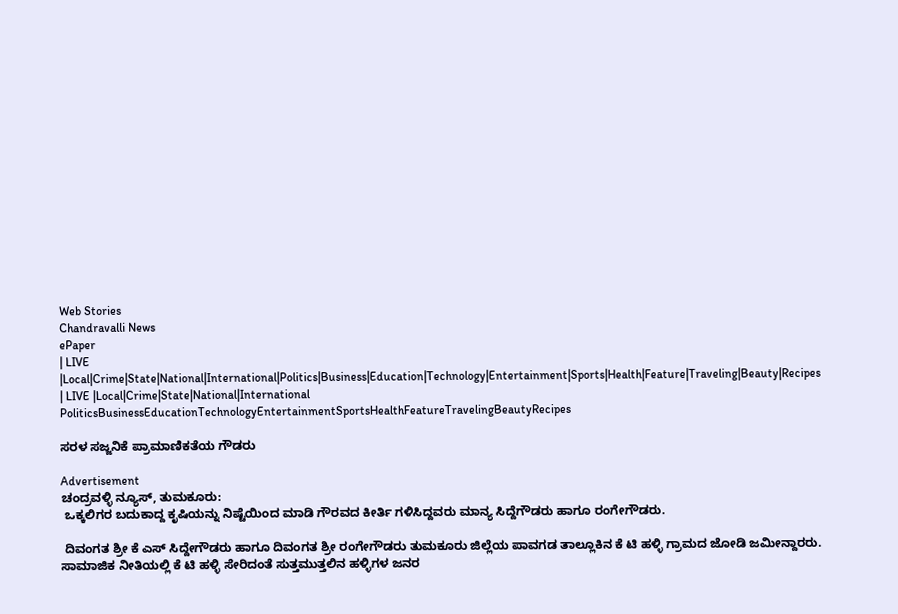Web Stories
Chandravalli News
ePaper
| LIVE |Local|Crime|State|National|International|Politics|Business|Education|Technology|Entertainment|Sports|Health|Feature|Traveling|Beauty|Recipes
| LIVE |Local|Crime|State|National|International
PoliticsBusinessEducationTechnologyEntertainmentSportsHealthFeatureTravelingBeautyRecipes

ಸರಳ ಸಜ್ಜನಿಕೆ ಪ್ರಾಮಾಣಿಕತೆಯ ಗೌಡರು

Advertisement
ಚಂದ್ರವಳ್ಳಿ ನ್ಯೂಸ್, ತುಮಕೂರು:
 ಒಕ್ಕಲಿಗರ ಬದುಕಾದ್ದ ಕೃಷಿಯನ್ನು ನಿಷ್ಟೆಯಿಂದ ಮಾಡಿ ಗೌರವದ ಕೀರ್ತಿ ಗಳಿಸಿದ್ದವರು ಮಾನ್ಯ ಸಿದ್ದೆಗೌಡರು ಹಾಗೂ ರಂಗೇಗೌಡರು.

 ದಿವಂಗತ ಶ್ರೀ ಕೆ ಎಸ್ ಸಿದ್ದೇಗೌಡರು ಹಾಗೂ ದಿವಂಗತ ಶ್ರೀ ರಂಗೇಗೌಡರು ತುಮಕೂರು ಜಿಲ್ಲೆಯ ಪಾವಗಡ ತಾಲ್ಲೂಕಿನ ಕೆ ಟಿ ಹಳ್ಳಿ ಗ್ರಾಮದ ಜೋಡಿ ಜಮೀನ್ದಾರರು. ಸಾಮಾಜಿಕ ನೀತಿಯಲ್ಲಿ ಕೆ ಟಿ ಹಳ್ಳಿ ಸೇರಿದಂತೆ ಸುತ್ತಮುತ್ತಲಿನ ಹಳ್ಳಿಗಳ ಜನರ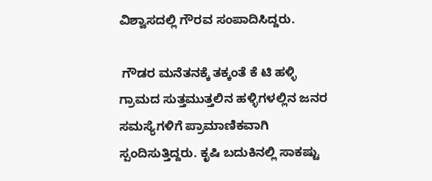ವಿಶ್ವಾಸದಲ್ಲಿ ಗೌರವ ಸಂಪಾದಿಸಿದ್ದರು.

 ಗೌಡರ ಮನೆತನಕ್ಕೆ ತಕ್ಕಂತೆ ಕೆ ಟಿ ಹಳ್ಳಿ ಗ್ರಾಮದ ಸುತ್ತಮುತ್ತಲಿನ ಹಳ್ಳಿಗಳಲ್ಲಿನ ಜನರ ಸಮಸ್ಯೆಗಳಿಗೆ ಪ್ರಾಮಾಣಿಕವಾಗಿ ಸ್ಪಂದಿಸುತ್ತಿದ್ದರು. ಕೃಷಿ ಬದುಕಿನಲ್ಲಿ ಸಾಕಷ್ಟು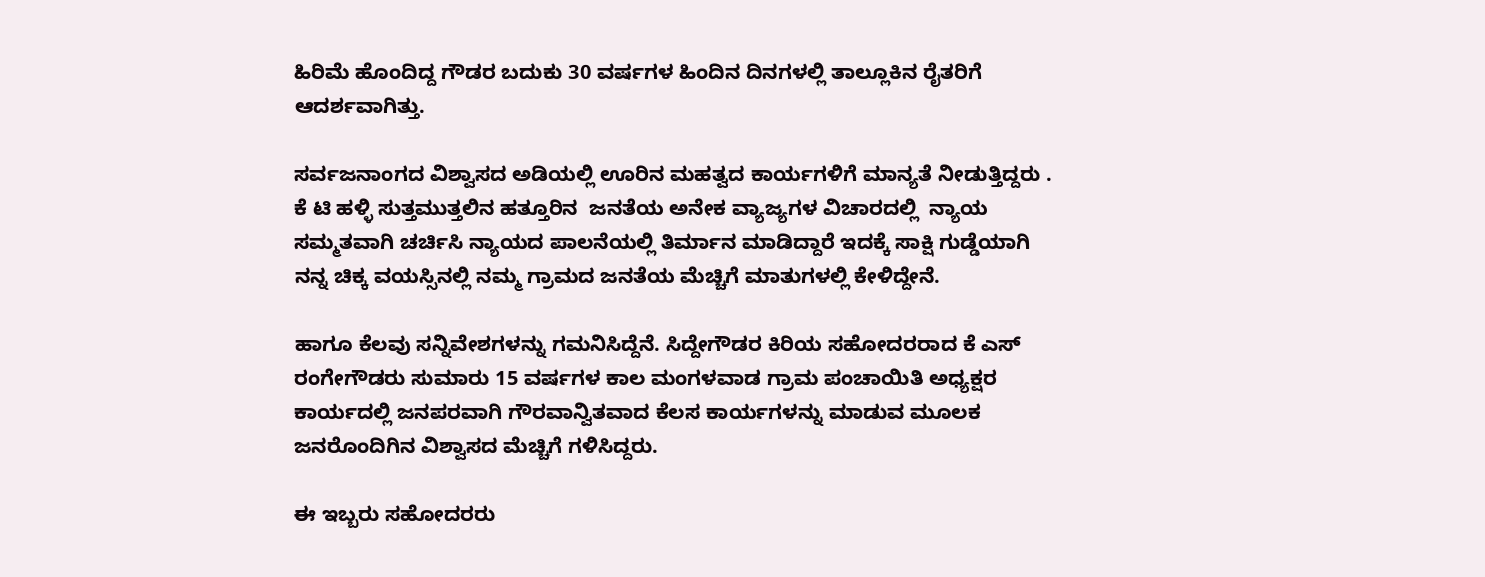ಹಿರಿಮೆ ಹೊಂದಿದ್ದ ಗೌಡರ ಬದುಕು 30 ವರ್ಷಗಳ ಹಿಂದಿನ ದಿನಗಳಲ್ಲಿ ತಾಲ್ಲೂಕಿನ ರೈತರಿಗೆ ಆದರ್ಶವಾಗಿತ್ತು.

ಸರ್ವಜನಾಂಗದ ವಿಶ್ವಾಸದ ಅಡಿಯಲ್ಲಿ ಊರಿನ ಮಹತ್ವದ ಕಾರ್ಯಗಳಿಗೆ ಮಾನ್ಯತೆ ನೀಡುತ್ತಿದ್ದರು . ಕೆ ಟಿ ಹಳ್ಳಿ ಸುತ್ತಮುತ್ತಲಿನ ಹತ್ತೂರಿನ  ಜನತೆಯ ಅನೇಕ ವ್ಯಾಜ್ಯಗಳ ವಿಚಾರದಲ್ಲಿ  ನ್ಯಾಯ ಸಮ್ಮತವಾಗಿ ಚರ್ಚಿಸಿ ನ್ಯಾಯದ ಪಾಲನೆಯಲ್ಲಿ ತಿರ್ಮಾನ ಮಾಡಿದ್ದಾರೆ ಇದಕ್ಕೆ ಸಾಕ್ಷಿ ಗುಡ್ಡೆಯಾಗಿ ನನ್ನ ಚಿಕ್ಕ ವಯಸ್ಸಿನಲ್ಲಿ ನಮ್ಮ ಗ್ರಾಮದ ಜನತೆಯ ಮೆಚ್ಚಿಗೆ ಮಾತುಗಳಲ್ಲಿ ಕೇಳಿದ್ದೇನೆ.

ಹಾಗೂ ಕೆಲವು ಸನ್ನಿವೇಶಗಳನ್ನು ಗಮನಿಸಿದ್ದೆನೆ. ಸಿದ್ದೇಗೌಡರ ಕಿರಿಯ ಸಹೋದರರಾದ ಕೆ ಎಸ್ ರಂಗೇಗೌಡರು ಸುಮಾರು 15 ವರ್ಷಗಳ ಕಾಲ ಮಂಗಳವಾಡ ಗ್ರಾಮ ಪಂಚಾಯಿತಿ ಅಧ್ಯಕ್ಷರ ಕಾರ್ಯದಲ್ಲಿ ಜನಪರವಾಗಿ ಗೌರವಾನ್ವಿತವಾದ ಕೆಲಸ ಕಾರ್ಯಗಳನ್ನು ಮಾಡುವ ಮೂಲಕ ಜನರೊಂದಿಗಿನ ವಿಶ್ವಾಸದ ಮೆಚ್ಚಿಗೆ ಗಳಿಸಿದ್ದರು.

ಈ ಇಬ್ಬರು ಸಹೋದರರು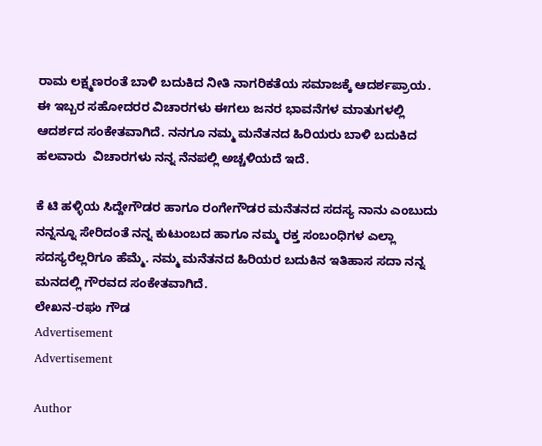ರಾಮ ಲಕ್ಷ್ಮಣರಂತೆ ಬಾಳಿ ಬದುಕಿದ ನೀತಿ ನಾಗರಿಕತೆಯ ಸಮಾಜಕ್ಕೆ ಆದರ್ಶಪ್ರಾಯ. ಈ ಇಬ್ಬರ ಸಹೋದರರ ವಿಚಾರಗಳು ಈಗಲು ಜನರ ಭಾವನೆಗಳ ಮಾತುಗಳಲ್ಲಿ ಆದರ್ಶದ ಸಂಕೇತವಾಗಿದೆ. ನನಗೂ ನಮ್ಮ ಮನೆತನದ ಹಿರಿಯರು ಬಾಳಿ ಬದುಕಿದ  ಹಲವಾರು  ವಿಚಾರಗಳು ನನ್ನ ನೆನಪಲ್ಲಿ ಅಚ್ಚಳಿಯದೆ ಇದೆ.

ಕೆ ಟಿ ಹಳ್ಳಿಯ ಸಿದ್ದೇಗೌಡರ ಹಾಗೂ ರಂಗೇಗೌಡರ ಮನೆತನದ ಸದಸ್ಯ ನಾನು ಎಂಬುದು ನನ್ನನ್ನೂ ಸೇರಿದಂತೆ ನನ್ನ ಕುಟುಂಬದ ಹಾಗೂ ನಮ್ಮ ರಕ್ತ ಸಂಬಂಧಿಗಳ ಎಲ್ಲಾ ಸದಸ್ಯರೆಲ್ಲರಿಗೂ ಹೆಮ್ಮೆ. ನಮ್ಮ ಮನೆತನದ ಹಿರಿಯರ ಬದುಕಿನ ಇತಿಹಾಸ ಸದಾ ನನ್ನ ಮನದಲ್ಲಿ ಗೌರವದ ಸಂಕೇತವಾಗಿದೆ.
ಲೇಖನ-ರಘು ಗೌಡ
Advertisement
Advertisement

Author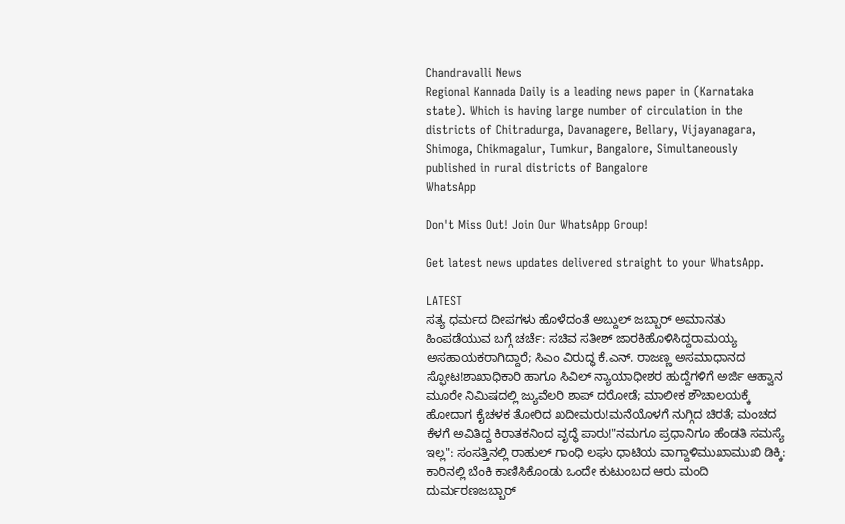Chandravalli News
Regional Kannada Daily is a leading news paper in (Karnataka state). Which is having large number of circulation in the districts of Chitradurga, Davanagere, Bellary, Vijayanagara, Shimoga, Chikmagalur, Tumkur, Bangalore, Simultaneously published in rural districts of Bangalore
WhatsApp

Don't Miss Out! Join Our WhatsApp Group!

Get latest news updates delivered straight to your WhatsApp.

LATEST
ಸತ್ಯ ಧರ್ಮದ ದೀಪಗಳು ಹೊಳೆದಂತೆ ಅಬ್ದುಲ್ ಜಬ್ಬಾರ್ ಅಮಾನತು ಹಿಂಪಡೆಯುವ ಬಗ್ಗೆ ಚರ್ಚೆ: ಸಚಿವ ಸತೀಶ್ ಜಾರಕಿಹೊಳಿಸಿದ್ದರಾಮಯ್ಯ ಅಸಹಾಯಕರಾಗಿದ್ದಾರೆ; ಸಿಎಂ ವಿರುದ್ಧ ಕೆ.ಎನ್. ರಾಜಣ್ಣ ಅಸಮಾಧಾನದ ಸ್ಫೋಟ!ಶಾಖಾಧಿಕಾರಿ ಹಾಗೂ ಸಿವಿಲ್ ನ್ಯಾಯಾಧೀಶರ ಹುದ್ದೆಗಳಿಗೆ ಅರ್ಜಿ ಆಹ್ವಾನ ಮೂರೇ ನಿಮಿಷದಲ್ಲಿ ಜ್ಯುವೆಲರಿ ಶಾಪ್ ದರೋಡೆ; ಮಾಲೀಕ ಶೌಚಾಲಯಕ್ಕೆ ಹೋದಾಗ ಕೈಚಳಕ ತೋರಿದ ಖದೀಮರು!ಮನೆಯೊಳಗೆ ನುಗ್ಗಿದ ಚಿರತೆ; ಮಂಚದ ಕೆಳಗೆ ಅವಿತಿದ್ದ ಕಿರಾತಕನಿಂದ ವೃದ್ಧೆ ಪಾರು!"ನಮಗೂ ಪ್ರಧಾನಿಗೂ ಹೆಂಡತಿ ಸಮಸ್ಯೆ ಇಲ್ಲ": ಸಂಸತ್ತಿನಲ್ಲಿ ರಾಹುಲ್ ಗಾಂಧಿ ಲಘು ಧಾಟಿಯ ವಾಗ್ದಾಳಿಮುಖಾಮುಖಿ ಡಿಕ್ಕಿ: ಕಾರಿನಲ್ಲಿ ಬೆಂಕಿ ಕಾಣಿಸಿಕೊಂಡು ಒಂದೇ ಕುಟುಂಬದ ಆರು ಮಂದಿ ದುರ್ಮರಣಜಬ್ಬಾರ್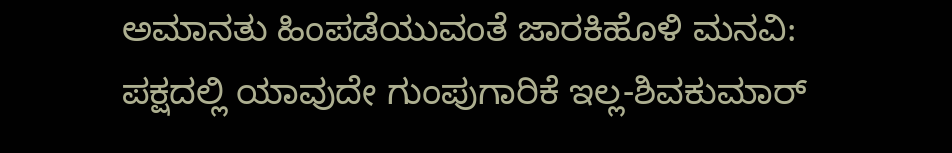ಅಮಾನತು ಹಿಂಪಡೆಯುವಂತೆ ಜಾರಕಿಹೊಳಿ ಮನವಿ: ಪಕ್ಷದಲ್ಲಿ ಯಾವುದೇ ಗುಂಪುಗಾರಿಕೆ ಇಲ್ಲ-ಶಿವಕುಮಾರ್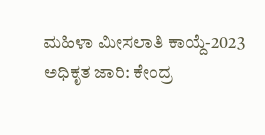ಮಹಿಳಾ ಮೀಸಲಾತಿ ಕಾಯ್ದೆ-2023 ಅಧಿಕೃತ ಜಾರಿ: ಕೇಂದ್ರ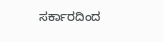ಸರ್ಕಾರದಿಂದ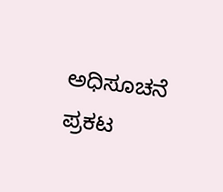ಅಧಿಸೂಚನೆ ಪ್ರಕಟ